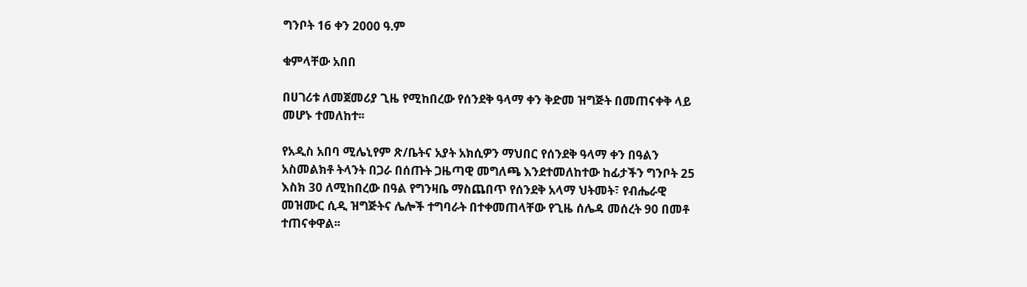ግንቦት 16 ቀን 2000 ዓ.ም

ቁምላቸው አበበ

በሀገሪቱ ለመጀመሪያ ጊዜ የሚከበረው የሰንደቅ ዓላማ ቀን ቅድመ ዝግጅት በመጠናቀቅ ላይ መሆኑ ተመለከተ፡፡

የአዲስ አበባ ሚሌኒየም ጽ/ቤትና አያት አክሲዎን ማህበር የሰንደቅ ዓላማ ቀን በዓልን አስመልክቶ ትላንት በጋራ በሰጡት ጋዜጣዊ መግለጫ እንደተመለከተው ከፊታችን ግንቦት 25 እስክ 30 ለሚከበረው በዓል የግንዛቤ ማስጨበጥ የሰንደቅ አላማ ህትመት፣ የብሔራዊ መዝሙር ሲዲ ዝግጅትና ሌሎች ተግባራት በተቀመጠላቸው የጊዜ ሰሌዳ መሰረት 90 በመቶ ተጠናቀዋል፡፡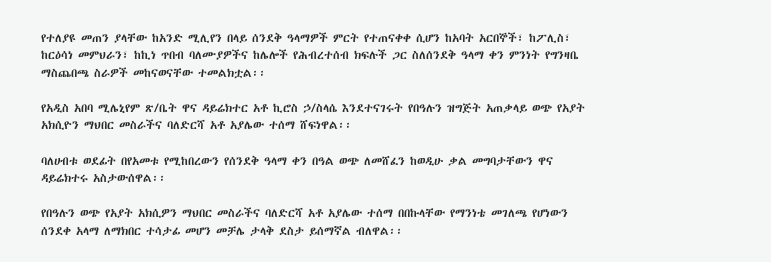የተለያዩ መጠን ያላቸው ከአንድ ሚሊየን በላይ ሰንደቅ ዓላማዎች ምርት የተጠናቀቀ ሲሆን ከአባት አርበኞች፣ ከፖሊስ፣ ከርዕሳነ መምህራን፣ ከኪነ ጥበብ ባለሙያዎችና ከሌሎች የሕብረተሰብ ክፍሉች ጋር ስለሰንደቅ ዓላማ ቀን ምንነት የግንዛቤ ማስጨበጫ ስራዎች መከናወናቸው ተመልክቷል፡፡

የአዲስ አበባ ሚሌኒየም ጽ/ቤት ዋና ዳይሬክተር አቶ ኪሮስ ኃ/ስላሴ እንደተናገሩት የበዓሉን ዝግጅት አጠቃላይ ወጭ የአያት አክሲዮን ማህበር መስራችና ባለድርሻ አቶ አያሌው ተሰማ ሸፍነዋል፡፡

ባለሀብቱ ወደፊት በየአመቱ የሚከበረውን የሰንደቅ ዓላማ ቀን በዓል ወጭ ለመሸፈን ከወዲሁ ቃል መግባታቸውን ዋና ዳይሬክተሩ አስታውሰዋል፡፡

የበዓሉን ወጭ የአያት አክሲዎን ማህበር መስራችና ባለድርሻ አቶ አያሌው ተሰማ በበኩላቸው የማንነቴ መገለጫ የሆነውን ሰንደቀ አላማ ለማክበር ተሳታፊ መሆን መቻሌ ታላቅ ደስታ ይሰማኛል ብለዋል፡፡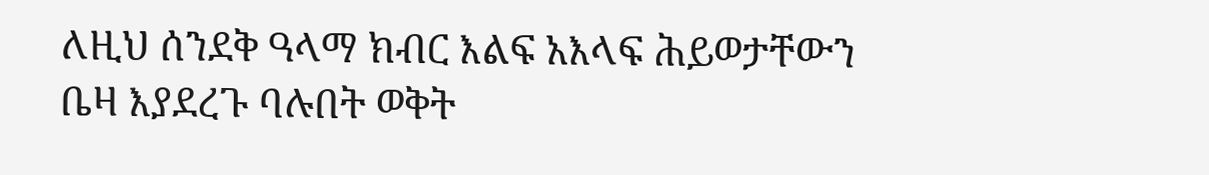ለዚህ ሰንደቅ ዓላማ ክብር እልፍ አእላፍ ሕይወታቸውን ቤዛ እያደረጉ ባሉበት ወቅት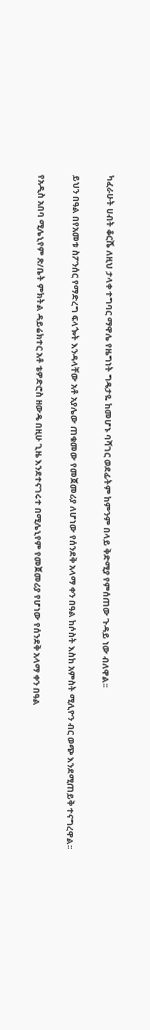ካፈራሁት ሀብት ቆርሼ ለዚህ ታላቀ ተግባር ማዋሌ የዜግነት ግዴታዬ ከመሆኑ ባሻገር ወደፊትም ከምንም በላይ ቅድሚያ የምሰጠው ጉዳይ ነው ብለዋል፡፡

ይህን በዓል በየአመቱ ስፖንሰር የማድረግ ፍላጐት እንዳላቸው አቶ አያሌው ጠቁመው የመጀመሪያ ለሆነው የሰንደቅ አላማ ቀን በዓል ከሶስት እስከ አምስት ሚሊዮን ብር ወጭ እንደሚጠይቅ ተናግረዋል፡፡

የአዲስ አበባ ሚሌኒየም ጽ/ቤት ምክትል ዳይሬክተር አቶ ቴዎድሮስ ዘውዴ በዚሁ ጊዜ እንደተናገሩተ በሚሌኒየም የመጀመሪያ የሆነው የሰንደቅ አላማ ቀን በዓል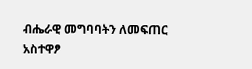ብሔራዊ መግባባትን ለመፍጠር አስተዋፆ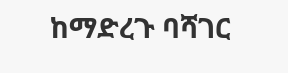ከማድረጉ ባሻገር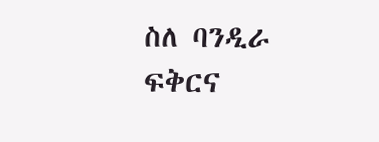ስለ ባንዲራ ፍቅርና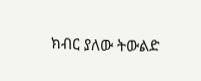ክብር ያለው ትውልድ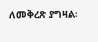ለመቅረጽ ያግዛል፡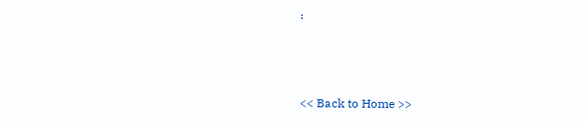፡



<< Back to Home >>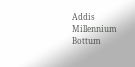Addis Millennium Bottum